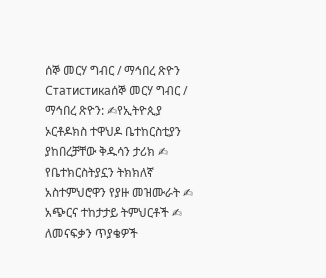ሰኞ መርሃ ግብር / ማኅበረ ጽዮን
Статистикаሰኞ መርሃ ግብር / ማኅበረ ጽዮን: ✍የኢትዮጲያ ኦርቶዶክስ ተዋህዶ ቤተከርስቲያን ያከበረቻቸው ቅዱሳን ታሪክ ✍ የቤተክርስትያኗን ትክክለኛ አስተምህሮዋን የያዙ መዝሙራት ✍ አጭርና ተከታታይ ትምህርቶች ✍ ለመናፍቃን ጥያቄዎች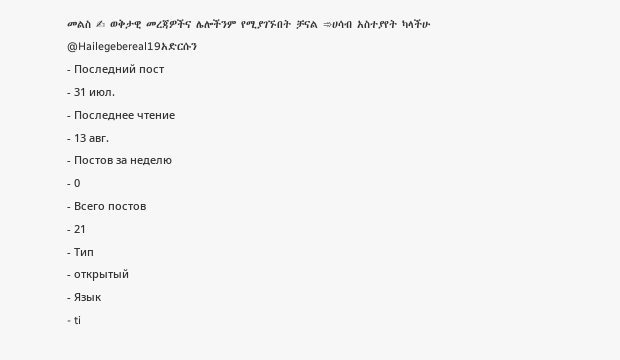መልስ ✍ ወቅታዊ መረጃዎችና ሌሎችንም የሚያገኙበት ቻናል ➾ሀሳብ አስተያየት ካላችሁ @Hailegebereal19አድርሱን
- Последний пост
- 31 июл.
- Последнее чтение
- 13 авг.
- Постов за неделю
- 0
- Всего постов
- 21
- Тип
- открытый
- Язык
- ti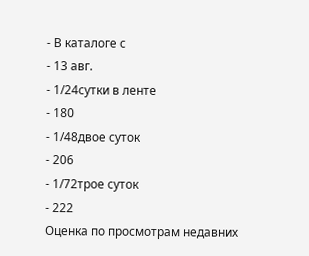- В каталоге с
- 13 авг.
- 1/24сутки в ленте
- 180
- 1/48двое суток
- 206
- 1/72трое суток
- 222
Оценка по просмотрам недавних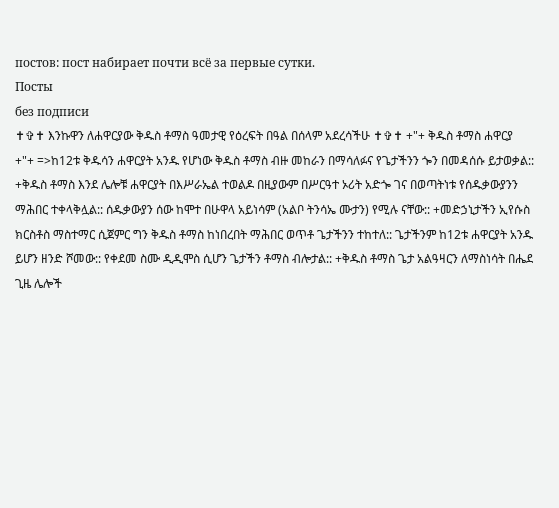постов: пост набирает почти всё за первые сутки.
Посты
без подписи
✝✞✝ እንኩዋን ለሐዋርያው ቅዱስ ቶማስ ዓመታዊ የዕረፍት በዓል በሰላም አደረሳችሁ ✝✞✝ +"+ ቅዱስ ቶማስ ሐዋርያ +"+ =>ከ12ቱ ቅዱሳን ሐዋርያት አንዱ የሆነው ቅዱስ ቶማስ ብዙ መከራን በማሳለፉና የጌታችንን ጐን በመዳሰሱ ይታወቃል:: +ቅዱስ ቶማስ እንደ ሌሎቹ ሐዋርያት በእሥራኤል ተወልዶ በዚያውም በሥርዓተ ኦሪት አድጐ ገና በወጣትነቱ የሰዱቃውያንን ማሕበር ተቀላቅሏል:: ሰዱቃውያን ሰው ከሞተ በሁዋላ አይነሳም (አልቦ ትንሳኤ ሙታን) የሚሉ ናቸው:: +መድኃኒታችን ኢየሱስ ክርስቶስ ማስተማር ሲጀምር ግን ቅዱስ ቶማስ ከነበረበት ማሕበር ወጥቶ ጌታችንን ተከተለ:: ጌታችንም ከ12ቱ ሐዋርያት አንዱ ይሆን ዘንድ ሾመው:: የቀደመ ስሙ ዲዲሞስ ሲሆን ጌታችን ቶማስ ብሎታል:: +ቅዱስ ቶማስ ጌታ አልዓዛርን ለማስነሳት በሔደ ጊዜ ሌሎች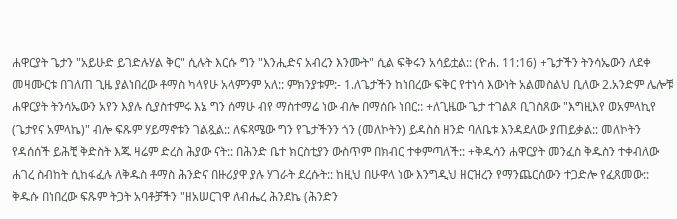ሐዋርያት ጌታን "አይሁድ ይገድሉሃል ቅር" ሲሉት እርሱ ግን "እንሒድና አብረን እንሙት" ሲል ፍቅሩን አሳይቷል:: (ዮሐ. 11:16) +ጌታችን ትንሳኤውን ለደቀ መዛሙርቱ በገለጠ ጊዜ ያልነበረው ቶማስ ካላየሁ አላምንም አለ:: ምክንያቱም:- 1.ለጌታችን ከነበረው ፍቅር የተነሳ እውነት አልመስልህ ቢለው 2.አንድም ሌሎቹ ሐዋርያት ትንሳኤውን አየን እያሉ ሲያስተምሩ እኔ ግን ሰማሁ ብየ ማስተማሬ ነው ብሎ በማሰቡ ነበር:: +ለጊዜው ጌታ ተገልጾ ቢገስጸው "እግዚእየ ወአምላኪየ (ጌታየና አምላኬ)" ብሎ ፍጹም ሃይማኖቱን ገልጿል:: ለፍጻሜው ግን የጌታችንን ጎን (መለኮትን) ይዳስስ ዘንድ ባለቤቱ እንዳደለው ያጠይቃል:: መለኮትን የዳሰሰች ይሕቺ ቅድስት እጁ ዛሬም ድረስ ሕያው ናት:: በሕንድ ቤተ ክርስቲያን ውስጥም በክብር ተቀምጣለች:: +ቅዱሳን ሐዋርያት መንፈስ ቅዱስን ተቀብለው ሐገረ ስብከት ሲከፋፈሉ ለቅዱስ ቶማስ ሕንድና በዙሪያዋ ያሉ ሃገራት ደረሱት:: ከዚህ በሁዋላ ነው እንግዲህ ዘርዝረን የማንጨርሰውን ተጋድሎ የፈጸመው:: ቅዱሱ በነበረው ፍጹም ትጋት አባቶቻችን "ዘአሠርገዋ ለብሔረ ሕንደኬ (ሕንድን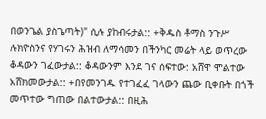በወንጌል ያስጌጣት)" ሲሉ ያከብሩታል:: +ቅዱስ ቶማስ ንጉሥ ሉክዮስንና የሃገሩን ሕዝብ ለማሳመን በችንካር መሬት ላይ ወጥረው ቆዳውን ገፈውታል:: ቆዳውንም እንደ ገና ሰፍተው: አሸዋ ሞልተው አሸክመውታል:: +በየመንገዱ የተገፈፈ ገላውን ጨው ቢቀቡት በጎች መጥተው ግጠው በልተውታል:: በዚሕ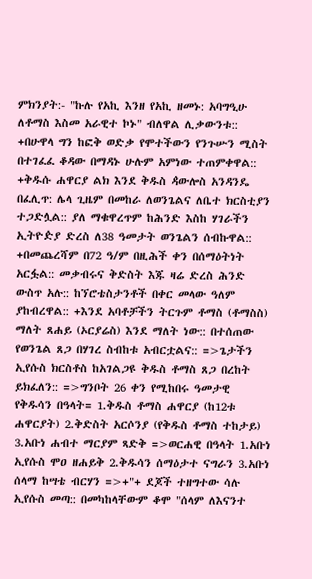ምክንያት:- "ኩሉ የአኪ እንዘ የአኪ ዘመኑ: አባግዒሁ ለቶማስ እስመ አራዊተ ኮኑ" ብለዋል ሊቃውንቱ:: +በሁዋላ ግን ከፎቅ ወድቃ የሞተችውን የንጉሡን ሚስት በተገፈፈ ቆዳው በማዳኑ ሁሉም አምነው ተጠምቀዋል:: +ቅዱሱ ሐዋርያ ልክ እንደ ቅዱስ ዻውሎስ አንዳንዴ በፈሊጥ: ሌላ ጊዜም በመከራ ለወንጌልና ለቤተ ክርስቲያን ተጋድሏል:: ያለ ማቁዋረጥም ከሕንድ እስከ ሃገራችን ኢትዮዽያ ድረስ ለ38 ዓመታት ወንጌልን ሰብኩዋል:: +በመጨረሻም በ72 ዓ/ም በዚሕች ቀን በሰማዕትነት አርፏል:: መቃብሩና ቅድስት እጁ ዛሬ ድረስ ሕንድ ውስጥ አሉ:: ከኘሮቴስታንቶች በቀር መላው ዓለም ያከብረዋል:: +እንደ አባቶቻችን ትርጉም ቶማስ (ቶማስስ) ማለት ጸሐይ (ኦርያሬስ) እንደ ማለት ነው:: በተሰጠው የወንጌል ጸጋ በሃገረ ስብከቱ አብርቷልና:: =>ጌታችን ኢየሱስ ክርስቶስ ከአገልጋዩ ቅዱስ ቶማስ ጸጋ በረከት ይክፈለን:: =>ግንቦት 26 ቀን የሚከበሩ ዓመታዊ የቅዱሳን በዓላት= 1.ቅዱስ ቶማስ ሐዋርያ (ከ12ቱ ሐዋርያት) 2.ቅድስት አርሶንያ (የቅዱስ ቶማስ ተከታይ) 3.አቡነ ሐብተ ማርያም ጻድቅ =>ወርሐዊ በዓላት 1.አቡነ ኢየሱስ ሞዐ ዘሐይቅ 2.ቅዱሳን ሰማዕታተ ናግራን 3.አቡነ ሰላማ ከሣቴ ብርሃን =>+"+ ደጆች ተዘግተው ሳሉ ኢየሱስ መጣ:: በመካከላቸውም ቆሞ "ሰላም ለእናንተ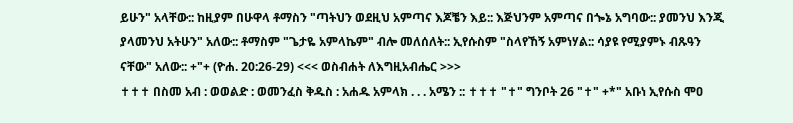ይሁን" አላቸው:: ከዚያም በሁዋላ ቶማስን "ጣትህን ወደዚህ አምጣና እጆቼን እይ:: እጅህንም አምጣና በጐኔ አግባው:: ያመንህ እንጂ ያላመንህ አትሁን" አለው:: ቶማስም "ጌታዬ አምላኬም" ብሎ መለሰለት:: ኢየሱስም "ስላየኸኝ አምነሃል:: ሳያዩ የሚያምኑ ብጹዓን ናቸው" አለው:: +"+ (ዮሐ. 20:26-29) <<< ወስብሐት ለእግዚአብሔር >>>
✝✝✝ በስመ አብ : ወወልድ : ወመንፈስ ቅዱስ : አሐዱ አምላክ . . . አሜን :: ✝✝✝ "✝" ግንቦት 26 "✝" +*" አቡነ ኢየሱስ ሞዐ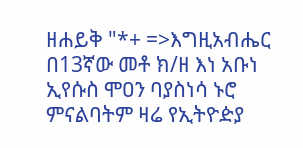ዘሐይቅ "*+ =>እግዚአብሔር በ13ኛው መቶ ክ/ዘ እነ አቡነ ኢየሱስ ሞዐን ባያስነሳ ኑሮ ምናልባትም ዛሬ የኢትዮዽያ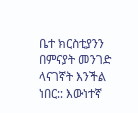ቤተ ክርስቲያንን በምናያት መንገድ ላናገኛት እንችል ነበር:: እውነተኛ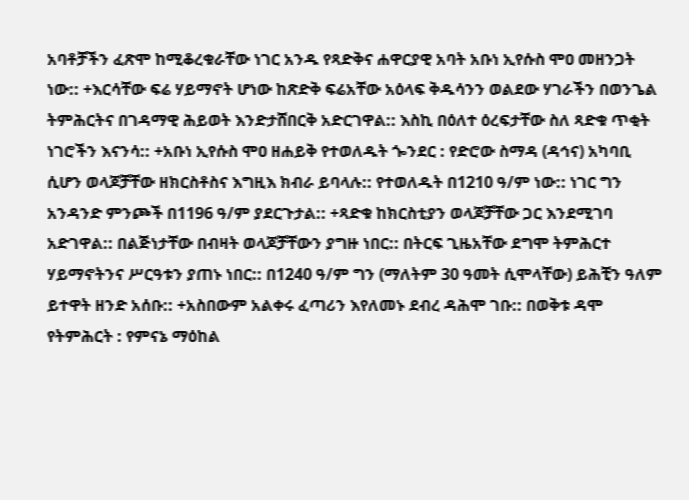አባቶቻችን ፈጽሞ ከሚቆረቁራቸው ነገር አንዱ የጻድቅና ሐዋርያዊ አባት አቡነ ኢየሱስ ሞዐ መዘንጋት ነው:: +እርሳቸው ፍሬ ሃይማኖት ሆነው ከጽድቅ ፍሬአቸው አዕላፍ ቅዱሳንን ወልደው ሃገራችን በወንጌል ትምሕርትና በገዳማዊ ሕይወት እንድታሸበርቅ አድርገዋል:: እስኪ በዕለተ ዕረፍታቸው ስለ ጻድቁ ጥቂት ነገሮችን እናንሳ:: +አቡነ ኢየሱስ ሞዐ ዘሐይቅ የተወለዱት ጐንደር : የድሮው ስማዳ (ዳኅና) አካባቢ ሲሆን ወላጆቻቸው ዘክርስቶስና እግዚእ ክብራ ይባላሉ:: የተወለዱት በ1210 ዓ/ም ነው:: ነገር ግን አንዳንድ ምንጮች በ1196 ዓ/ም ያደርጉታል:: +ጻድቁ ከክርስቲያን ወላጆቻቸው ጋር እንደሚገባ አድገዋል:: በልጅነታቸው በብዛት ወላጆቻቸውን ያግዙ ነበር:: በትርፍ ጊዜአቸው ደግሞ ትምሕርተ ሃይማኖትንና ሥርዓቱን ያጠኑ ነበር:: በ1240 ዓ/ም ግን (ማለትም 30 ዓመት ሲሞላቸው) ይሕቺን ዓለም ይተዋት ዘንድ አሰቡ:: +አስበውም አልቀሩ ፈጣሪን እየለመኑ ደብረ ዳሕሞ ገቡ:: በወቅቱ ዳሞ የትምሕርት : የምናኔ ማዕከል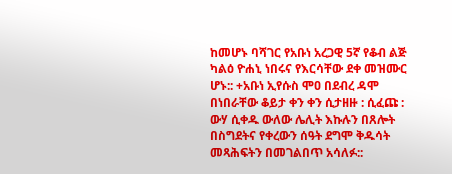ከመሆኑ ባሻገር የአቡነ አረጋዊ 5ኛ የቆብ ልጅ ካልዕ ዮሐኒ ነበሩና የእርሳቸው ደቀ መዝሙር ሆኑ:: +አቡነ ኢየሱስ ሞዐ በደብረ ዳሞ በነበራቸው ቆይታ ቀን ቀን ሲታዘዙ : ሲፈጩ : ውሃ ሲቀዱ ውለው ሌሊት እኩሉን በጸሎት በስግደትና የቀረውን ሰዓት ደግሞ ቅዱሳት መጻሕፍትን በመገልበጥ አሳለፉ::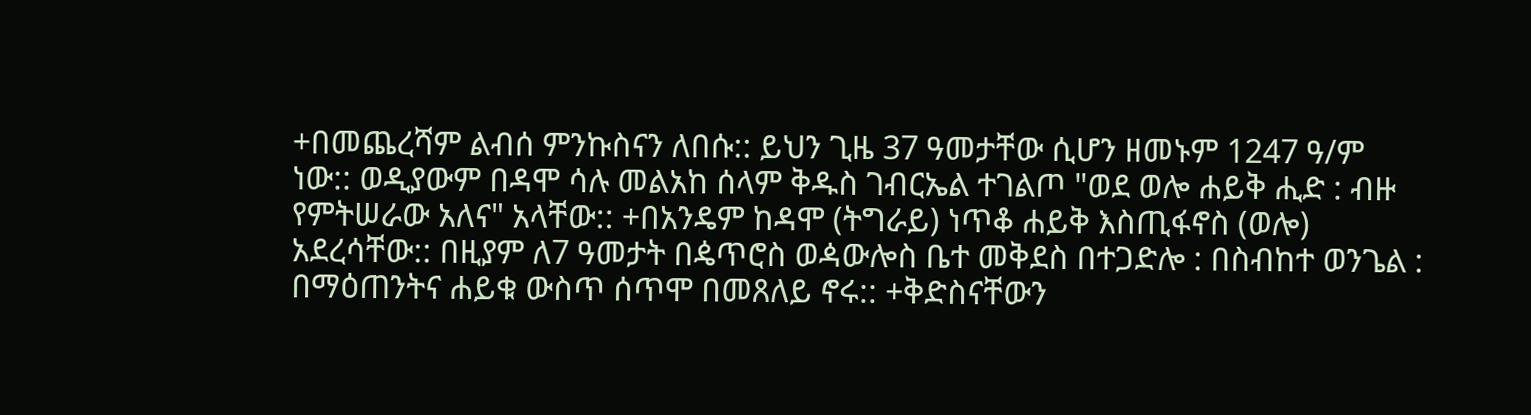+በመጨረሻም ልብሰ ምንኩስናን ለበሱ:: ይህን ጊዜ 37 ዓመታቸው ሲሆን ዘመኑም 1247 ዓ/ም ነው:: ወዲያውም በዳሞ ሳሉ መልአከ ሰላም ቅዱስ ገብርኤል ተገልጦ "ወደ ወሎ ሐይቅ ሒድ : ብዙ የምትሠራው አለና" አላቸው:: +በአንዴም ከዳሞ (ትግራይ) ነጥቆ ሐይቅ እስጢፋኖስ (ወሎ) አደረሳቸው:: በዚያም ለ7 ዓመታት በዼጥሮስ ወዻውሎስ ቤተ መቅደስ በተጋድሎ : በስብከተ ወንጌል : በማዕጠንትና ሐይቁ ውስጥ ሰጥሞ በመጸለይ ኖሩ:: +ቅድስናቸውን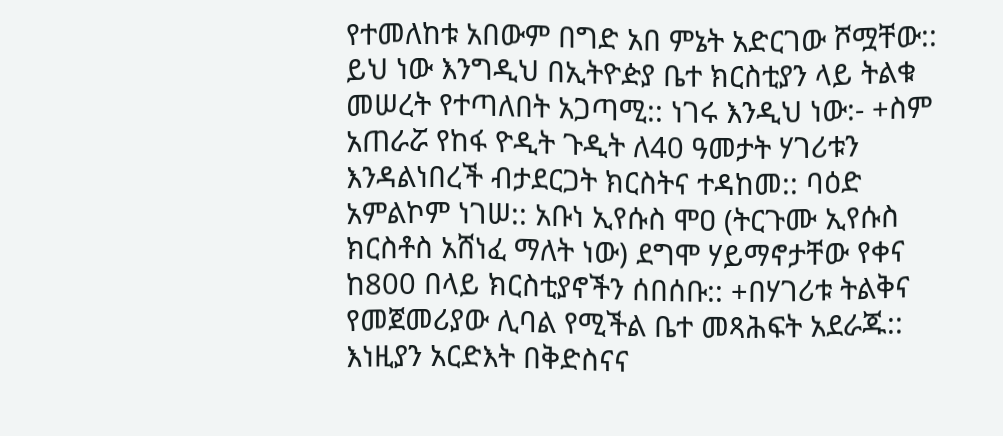የተመለከቱ አበውም በግድ አበ ምኔት አድርገው ሾሟቸው:: ይህ ነው እንግዲህ በኢትዮዽያ ቤተ ክርስቲያን ላይ ትልቁ መሠረት የተጣለበት አጋጣሚ:: ነገሩ እንዲህ ነው:- +ስም አጠራሯ የከፋ ዮዲት ጉዲት ለ40 ዓመታት ሃገሪቱን እንዳልነበረች ብታደርጋት ክርስትና ተዳከመ:: ባዕድ አምልኮም ነገሠ:: አቡነ ኢየሱስ ሞዐ (ትርጉሙ ኢየሱስ ክርስቶስ አሸነፈ ማለት ነው) ደግሞ ሃይማኖታቸው የቀና ከ800 በላይ ክርስቲያኖችን ሰበሰቡ:: +በሃገሪቱ ትልቅና የመጀመሪያው ሊባል የሚችል ቤተ መጻሕፍት አደራጁ:: እነዚያን አርድእት በቅድስናና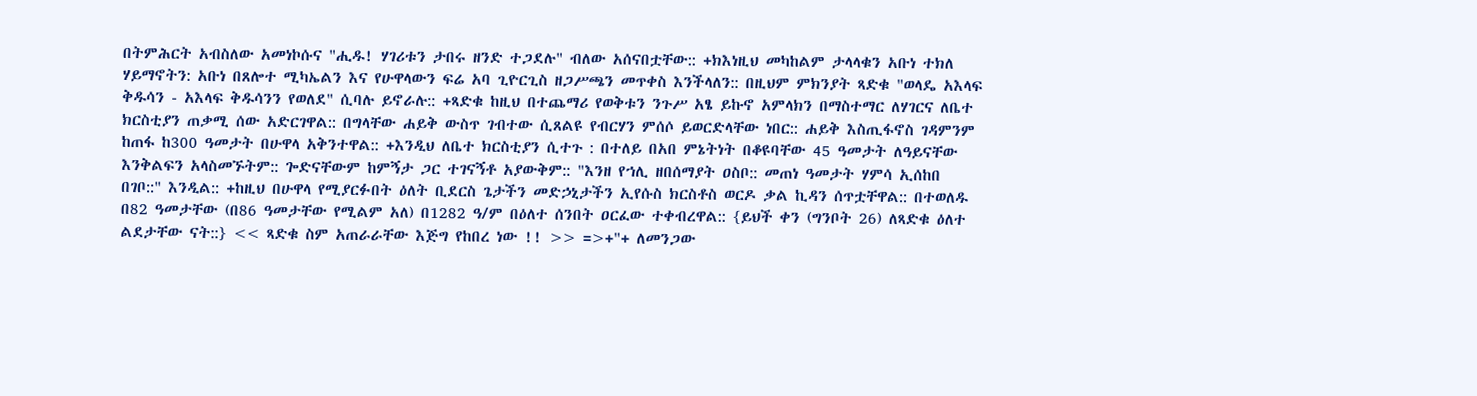በትምሕርት አብስለው አመነኮሱና "ሒዱ! ሃገሪቱን ታበሩ ዘንድ ተጋደሉ" ብለው አሰናበቷቸው:: +ክእነዚህ መካከልም ታላላቁን አቡነ ተክለ ሃይማኖትን: አቡነ በጸሎተ ሚካኤልን እና የሁዋላውን ፍሬ አባ ጊዮርጊስ ዘጋሥጫን መጥቀስ እንችላለን:: በዚህም ምክንያት ጻድቁ "ወላዴ አእላፍ ቅዱሳን - አእላፍ ቅዱሳንን የወለደ" ሲባሉ ይኖራሉ:: +ጻድቁ ከዚህ በተጨማሪ የወቅቱን ንጉሥ አፄ ይኩኖ አምላክን በማስተማር ለሃገርና ለቤተ ክርስቲያን ጠቃሚ ሰው አድርገዋል:: በግላቸው ሐይቅ ውስጥ ገብተው ሲጸልዩ የብርሃን ምሰሶ ይወርድላቸው ነበር:: ሐይቅ እስጢፋኖስ ገዳምንም ከጠፋ ከ300 ዓመታት በሁዋላ አቅንተዋል:: +እንዲህ ለቤተ ክርስቲያን ሲተጉ : በተለይ በአበ ምኔትነት በቆዩባቸው 45 ዓመታት ለዓይናቸው እንቅልፍን አላስመኙትም:: ጐድናቸውም ከምኝታ ጋር ተገናኝቶ አያውቅም:: "እንዘ የኀሊ ዘበሰማያት ዐስቦ:: መጠነ ዓመታት ሃምሳ ኢሰከበ በገቦ::" እንዲል:: +ከዚህ በሁዋላ የሚያርፉበት ዕለት ቢደርስ ጌታችን መድኃኒታችን ኢየሱስ ክርስቶስ ወርዶ ቃል ኪዳን ሰጥቷቸዋል:: በተወለዱ በ82 ዓመታቸው (በ86 ዓመታቸው የሚልም አለ) በ1282 ዓ/ም በዕለተ ሰንበት ዐርፈው ተቀብረዋል:: {ይህች ቀን (ግንቦት 26) ለጻድቁ ዕለተ ልደታቸው ናት::} << ጻድቁ ስም አጠራራቸው እጅግ የከበረ ነው !! >> =>+"+ ለመንጋው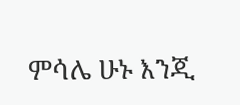ምሳሌ ሁኑ እንጂ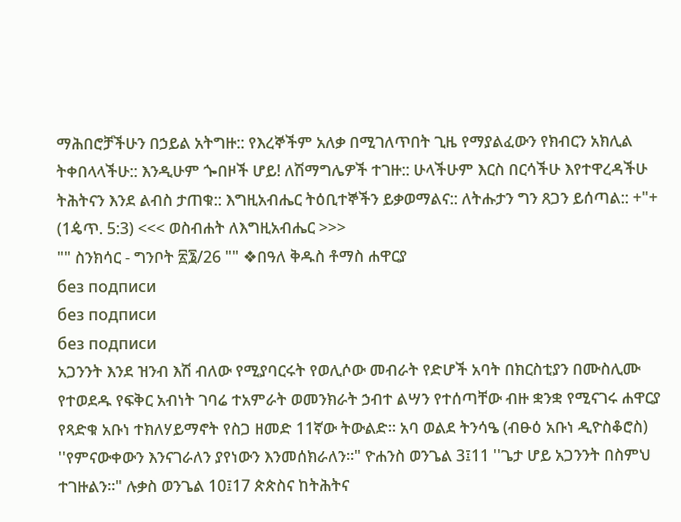ማሕበሮቻችሁን በኃይል አትግዙ:: የእረኞችም አለቃ በሚገለጥበት ጊዜ የማያልፈውን የክብርን አክሊል ትቀበላላችሁ:: እንዲሁም ጐበዞች ሆይ! ለሽማግሌዎች ተገዙ:: ሁላችሁም እርስ በርሳችሁ እየተዋረዳችሁ ትሕትናን እንደ ልብስ ታጠቁ:: እግዚአብሔር ትዕቢተኞችን ይቃወማልና:: ለትሑታን ግን ጸጋን ይሰጣል:: +"+ (1ዼጥ. 5:3) <<< ወስብሐት ለእግዚአብሔር >>>
"" ስንክሳር - ግንቦት ፳፮/26 "" ❖በዓለ ቅዱስ ቶማስ ሐዋርያ
без подписи
без подписи
без подписи
አጋንንት እንደ ዝንብ እሽ ብለው የሚያባርሩት የወሊሶው መብራት የድሆች አባት በክርስቲያን በሙስሊሙ የተወደዱ የፍቅር አብነት ገባሬ ተአምራት ወመንክራት ኃብተ ልሣን የተሰጣቸው ብዙ ቋንቋ የሚናገሩ ሐዋርያ የጻድቁ አቡነ ተክለሃይማኖት የስጋ ዘመድ 11ኛው ትውልድ፡፡ አባ ወልደ ትንሳዔ (ብፁዕ አቡነ ዲዮስቆሮስ) ''የምናውቀውን እንናገራለን ያየነውን እንመሰክራለን።" ዮሐንስ ወንጌል 3፤11 ''ጌታ ሆይ አጋንንት በስምህ ተገዙልን።" ሉቃስ ወንጌል 10፤17 ጵጵስና ከትሕትና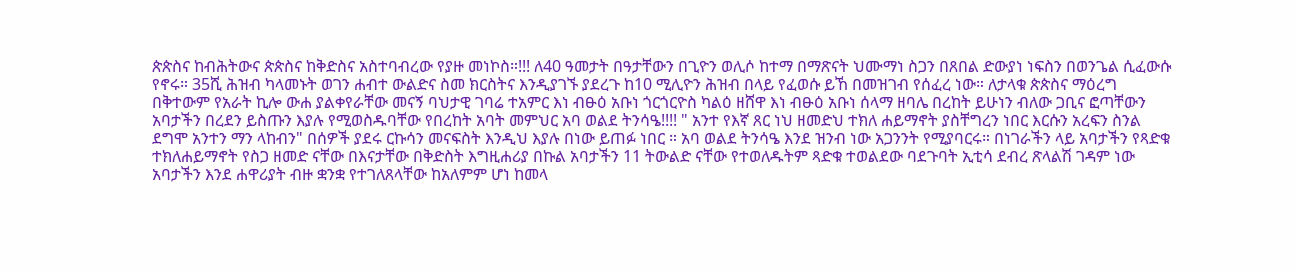ጵጵስና ከብሕትውና ጵጵስና ከቅድስና አስተባብረው የያዙ መነኮስ።!!! ለ40 ዓመታት በዓታቸውን በጊዮን ወሊሶ ከተማ በማጽናት ህሙማነ ስጋን በጸበል ድውያነ ነፍስን በወንጌል ሲፈውሱ የኖሩ። 35ሺ ሕዝብ ካላመኑት ወገን ሐብተ ውልድና ስመ ክርስትና እንዲያገኙ ያደረጉ ከ10 ሚሊዮን ሕዝብ በላይ የፈወሱ ይኸ በመዝገብ የሰፈረ ነው። ለታላቁ ጵጵስና ማዕረግ በቅተውም የአራት ኪሎ ውሐ ያልቀየራቸው መናኝ ባህታዊ ገባሬ ተአምር እነ ብፁዕ አቡነ ጎርጎርዮስ ካልዕ ዘሸዋ እነ ብፁዕ አቡነ ሰላማ ዘባሌ በረከት ይሁነን ብለው ጋቢና ፎጣቸውን አባታችን በረደን ይስጡን እያሉ የሚወስዱባቸው የበረከት አባት መምህር አባ ወልደ ትንሳዔ!!!! " አንተ የእኛ ጸር ነህ ዘመድህ ተክለ ሐይማኖት ያስቸግረን ነበር እርሱን አረፍን ስንል ደግሞ አንተን ማን ላከብን" በሰዎች ያደሩ ርኩሳን መናፍስት እንዲህ እያሉ በነው ይጠፉ ነበር ። አባ ወልደ ትንሳዔ እንደ ዝንብ ነው አጋንንት የሚያባርሩ። በነገራችን ላይ አባታችን የጻድቁ ተክለሐይማኖት የስጋ ዘመድ ናቸው በእናታቸው በቅድስት እግዚሐሪያ በኩል አባታችን 11 ትውልድ ናቸው የተወለዱትም ጻድቁ ተወልደው ባደጉባት ኢቲሳ ደብረ ጽላልሽ ገዳም ነው አባታችን እንደ ሐዋሪያት ብዙ ቋንቋ የተገለጸላቸው ከአለምም ሆነ ከመላ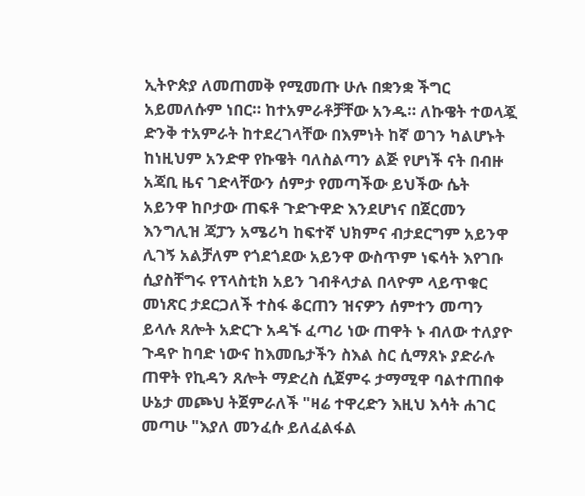ኢትዮጵያ ለመጠመቅ የሚመጡ ሁሉ በቋንቋ ችግር አይመለሱም ነበር። ከተአምራቶቻቸው አንዱ። ለኩዌት ተወላጇ ድንቅ ተአምራት ከተደረገላቸው በእምነት ከኛ ወገን ካልሆኑት ከነዚህም አንድዋ የኩዌት ባለስልጣን ልጅ የሆነች ናት በብዙ አጃቢ ዜና ገድላቸውን ሰምታ የመጣችው ይህችው ሴት አይንዋ ከቦታው ጠፍቶ ጉድጉዋድ እንደሆነና በጀርመን እንግሊዝ ጃፓን አሜሪካ ከፍተኛ ህክምና ብታደርግም አይንዋ ሊገኝ አልቻለም የጎደጎደው አይንዋ ውስጥም ነፍሳት እየገቡ ሲያስቸግሩ የፕላስቲክ አይን ገብቶላታል በላዮም ላይጥቁር መነጽር ታደርጋለች ተስፋ ቆርጠን ዝናዎን ሰምተን መጣን ይላሉ ጸሎት አድርጉ አዳኙ ፈጣሪ ነው ጠዋት ኑ ብለው ተለያዮ ጉዳዮ ከባድ ነውና ከእመቤታችን ስእል ስር ሲማጸኑ ያድራሉ ጠዋት የኪዳን ጸሎት ማድረስ ሲጀምሩ ታማሚዋ ባልተጠበቀ ሁኔታ መጮህ ትጀምራለች "ዛሬ ተዋረድን እዚህ እሳት ሐገር መጣሁ "እያለ መንፈሱ ይለፈልፋል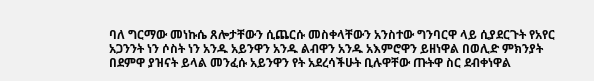ባለ ግርማው መነኩሴ ጸሎታቸውን ሲጨርሱ መስቀላቸውን አንስተው ግንባርዋ ላይ ሲያደርጉት የአየር አጋንንት ነን ሶስት ነን አንዱ አይንዋን አንዱ ልብዋን አንዱ አእምሮዋን ይዘነዋል በወሊድ ምክንያት በደምዋ ያዝናት ይላል መንፈሱ አይንዋን የት አደረሳችሁት ቢሉዋቸው ጡትዋ ስር ደብቀነዋል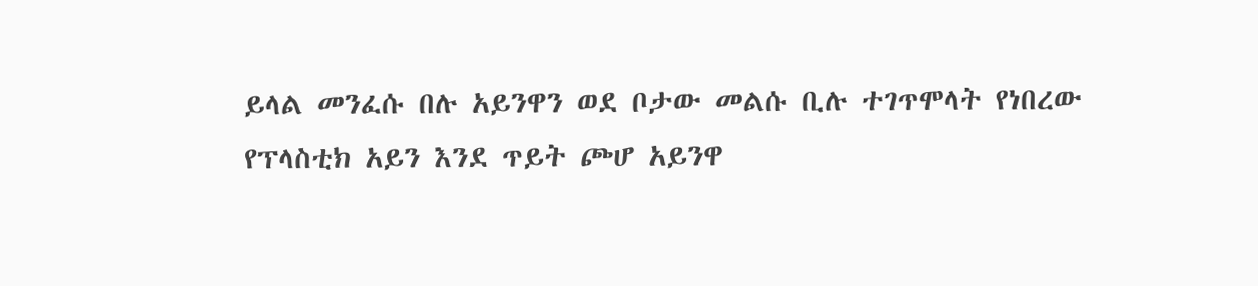ይላል መንፈሱ በሉ አይንዋን ወደ ቦታው መልሱ ቢሉ ተገጥሞላት የነበረው የፕላስቲክ አይን እንደ ጥይት ጮሆ አይንዋ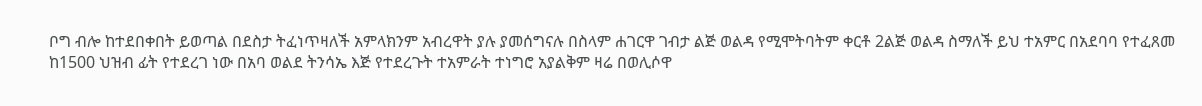ቦግ ብሎ ከተደበቀበት ይወጣል በደስታ ትፈነጥዛለች አምላክንም አብረዋት ያሉ ያመሰግናሉ በስላም ሐገርዋ ገብታ ልጅ ወልዳ የሚሞትባትም ቀርቶ 2ልጅ ወልዳ ስማለች ይህ ተአምር በአደባባ የተፈጸመ ከ1500 ህዝብ ፊት የተደረገ ነው በአባ ወልደ ትንሳኤ እጅ የተደረጉት ተአምራት ተነግሮ አያልቅም ዛሬ በወሊሶዋ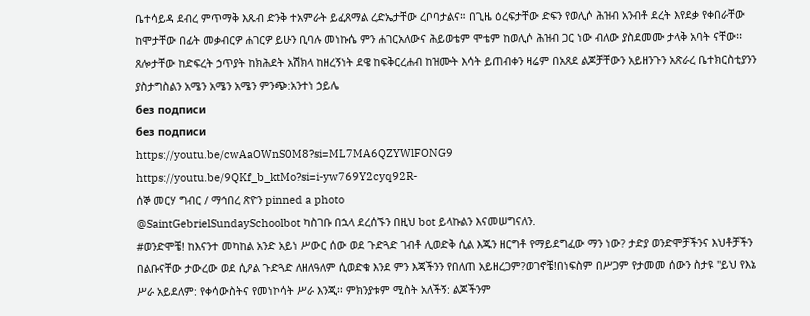ቤተሳይዳ ደብረ ምጥማቅ እጹብ ድንቅ ተአምራት ይፈጸማል ረድኤታቸው ረቦባታልና። በጊዜ ዕረፍታቸው ድፍን የወሊሶ ሕዝብ አንብቶ ደረት እየደቃ የቀበራቸው ከሞታቸው በፊት መቃብርዎ ሐገርዎ ይሁን ቢባሉ መነኩሴ ምን ሐገርአለውና ሕይወቴም ሞቴም ከወሊሶ ሕዝብ ጋር ነው ብለው ያስደመሙ ታላቅ አባት ናቸው፡፡ ጸሎታቸው ከድፍረት ኃጥያት ከክሕደት አሽክላ ከዘረኝነት ደዌ ከፍቅርረሐብ ከዝሙት እሳት ይጠብቀን ዛሬም በአጸደ ልጆቻቸውን አይዘንጉን አጽራረ ቤተክርስቲያንን ያስታግስልን አሜን አሜን አሜን ምንጭ:አንተነ ኃይሌ
без подписи
без подписи
https://youtu.be/cwAaOWnS0M8?si=ML7MA6QZYWlFONG9
https://youtu.be/9QKf_b_ktMo?si=i-yw769Y2cyq92R-
ሰኞ መርሃ ግብር / ማኅበረ ጽዮን pinned a photo
@SaintGebrielSundaySchoolbot ካስገቡ በኋላ ደረሰኙን በዚህ bot ይላኩልን እናመሠግናለን.
#ወንድሞቼ! ከእናንተ መካከል አንድ አይነ ሥውር ሰው ወደ ጉድጓድ ገብቶ ሊወድቅ ሲል እጁን ዘርግቶ የማይደግፈው ማን ነው? ታድያ ወንድሞቻችንና እህቶቻችን በልቡናቸው ታውረው ወደ ሲዖል ጉድጓድ ለዘለዓለም ሲወድቁ እንደ ምን እጃችንን የበለጠ አይዘረጋም?ወገኖቼ!በነፍስም በሥጋም የታመመ ሰውን ስታዩ "ይህ የእኔ ሥራ አይደለም: የቀሳውስትና የመነኮሳት ሥራ እንጂ፡፡ ምክንያቱም ሚስት አለችኝ: ልጆችንም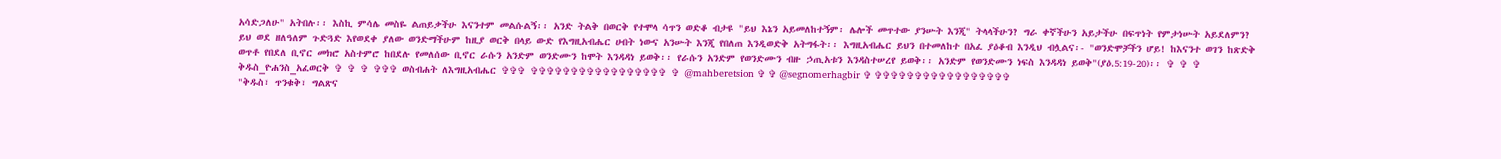አሳድጋለሁ" አትበሉ፡፡ እስኪ ምሳሌ መስዬ ልጠይቃችሁ እናንተም መልሱልኝ፡፡ አንድ ትልቅ በወርቅ የተሞላ ሳጥን ወድቆ ብታዩ "ይህ እኔን አይመለከተኝም፡ ሌሎች መጥተው ያንሡት እንጂ" ትላላችሁን? ግራ ቀኛችሁን አይታችሁ በፍጥነት የምታነሡት አይደለምን? ይህ ወደ ዘለዓለም ጉድጓድ እየወደቀ ያለው ወንድማችሁም ከዚያ ወርቅ በላይ ውድ የእግዚአብሔር ሀብት ነውና አንሡት እንጂ የበለጠ እንዲወድቅ አትግፋት፡፡ እግዚአብሔር ይህን በተመለከተ በአፈ ያዕቆብ እንዲህ ብሏልና፡- "ወንድሞቻችን ሆይ! ከእናንተ ወገን ከጽድቅ ወጥቶ የበደለ ቢኖር መክሮ አስተምሮ ከበደሉ የመለሰው ቢኖር ራሱን አንድም ወንድሙን ከሞት እንዳዳነ ይወቅ፡፡ የራሱን አንድም የወንድሙን ብዙ ኃጢአቱን እንዳስተሠረየ ይወቅ፡፡ አንድም የወንድሙን ነፍስ እንዳዳነ ይወቅ"(ያዕ.5:19-20)፡፡ ✞ ✞ ✞ ቅዱስ_ዮሐንስ_አፈወርቅ ✞ ✞ ✞ ✞✞✞ ወስብሐት ለእግዚአብሔር ✞✞✞ ✞✞✞✞✞✞✞✞✞✞✞✞✞✞✞✞✞ ✞ @mahberetsion ✞ ✞ @segnomerhagbir ✞ ✞✞✞✞✞✞✞✞✞✞✞✞✞✞✞✞✞
"ቅዱስ፣ ጥንቁቅ፣ ግልጽና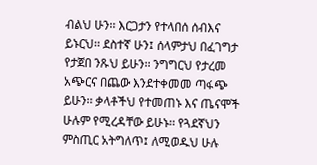ብልህ ሁን፡፡ እርጋታን የተላበሰ ሰብእና ይኑርህ፡፡ ደስተኛ ሁን፤ ሰላምታህ በፈገግታ የታጀበ ንጹህ ይሁን፡፡ ንግግርህ የታረመ አጭርና በጨው እንደተቀመመ ጣፋጭ ይሁን፡፡ ቃላቶችህ የተመጠኑ እና ጤናሞች ሁሉም የሚረዳቸው ይሁኑ፡፡ የጓደኛህን ምስጢር አትግለጥ፤ ለሚወዱህ ሁሉ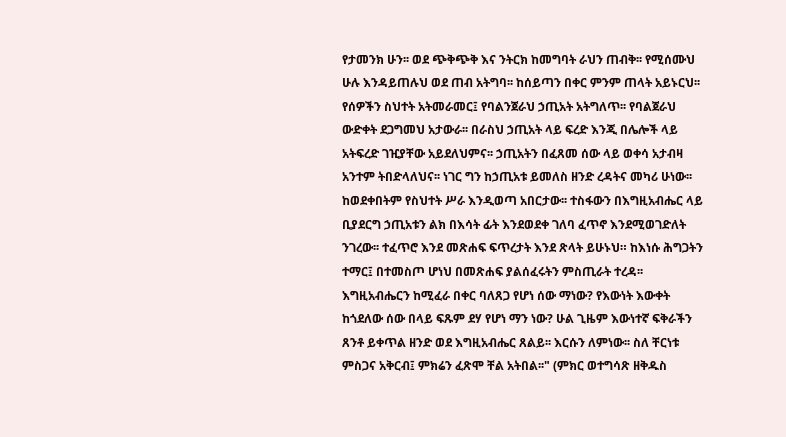የታመንክ ሁን፡፡ ወደ ጭቅጭቅ እና ንትርክ ከመግባት ራህን ጠብቅ፡፡ የሚሰሙህ ሁሉ እንዳይጠሉህ ወደ ጠብ አትግባ፡፡ ከሰይጣን በቀር ምንም ጠላት አይኑርህ፡፡ የሰዎችን ስህተት አትመራመር፤ የባልንጀራህ ኃጢአት አትግለጥ፡፡ የባልጀራህ ውድቀት ደጋግመህ አታውራ፡፡ በራስህ ኃጢአት ላይ ፍረድ እንጂ በሌሎች ላይ አትፍረድ ገዢያቸው አይደለህምና፡፡ ኃጢአትን በፈጸመ ሰው ላይ ወቀሳ አታብዛ አንተም ትበድላለህና፡፡ ነገር ግን ከኃጢአቱ ይመለስ ዘንድ ረዳትና መካሪ ሁነው፡፡ ከወደቀበትም የስህተት ሥራ እንዲወጣ አበርታው፡፡ ተስፋውን በእግዚአብሔር ላይ ቢያደርግ ኃጢአቱን ልክ በእሳት ፊት እንደወደቀ ገለባ ፈጥኖ እንደሚወገድለት ንገረው፡፡ ተፈጥሮ እንደ መጽሐፍ ፍጥረታት እንደ ጽላት ይሁኑህ። ከእነሱ ሕግጋትን ተማር፤ በተመስጦ ሆነህ በመጽሐፍ ያልሰፈሩትን ምስጢራት ተረዳ፡፡ እግዚአብሔርን ከሚፈራ በቀር ባለጸጋ የሆነ ሰው ማነው? የእውነት እውቀት ከጎደለው ሰው በላይ ፍጹም ደሃ የሆነ ማን ነው? ሁል ጊዜም እውነተኛ ፍቅራችን ጸንቶ ይቀጥል ዘንድ ወደ እግዚአብሔር ጸልይ፡፡ እርሱን ለምነው፡፡ ስለ ቸርነቱ ምስጋና አቅርብ፤ ምክሬን ፈጽሞ ቸል አትበል፡፡" (ምክር ወተግሳጽ ዘቅዱስ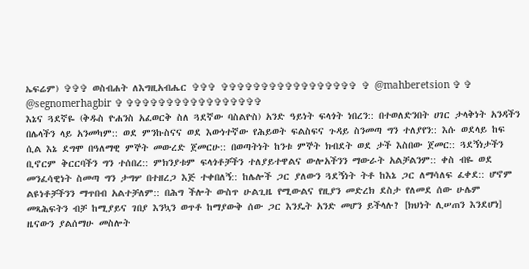ኤፍሬም) ✞✞✞ ወስብሐት ለእግዚአብሔር ✞✞✞ ✞✞✞✞✞✞✞✞✞✞✞✞✞✞✞✞✞ ✞ @mahberetsion ✞ ✞ @segnomerhagbir ✞ ✞✞✞✞✞✞✞✞✞✞✞✞✞✞✞✞✞
እኔና ጓደኛዬ (ቅዱስ ዮሐንስ አፈወርቅ ስለ ጓደኛው ባስልዮስ) አንድ ዓይነት ፍላጎት ነበረን:: በተወለድንበት ሀገር ታላቅነት አንዳችን በሌላችን ላይ አንመካም:: ወደ ምንኩስናና ወደ እውነተኛው የሕይወት ፍልስፍና ጉዳይ ስንመጣ ግን ተለያየን:: እሱ ወደላይ ከፍ ሲል እኔ ደግሞ በዓለማዊ ምኞት መውረድ ጀመርሁ:: በወጣትነት ከንቱ ምኞት ክብደት ወደ ታች እስበው ጀመር:: ጓደኝነታችን ቢኖርም ቅርርባችን ግን ተሰበረ:: ምክንያቱም ፍላጎቶቻችን ተለያይተዋልና ውሎአችንን ማውራት አልቻልንም:: ቀስ ብዬ ወደ መንፈሳዊነት ስመጣ ግን ታግሦ በተዘረጋ እጅ ተቀበለኝ:: ከሌሎች ጋር ያለውን ጓደኝነት ትቶ ከእኔ ጋር ለማሳለፍ ፈቀደ:: ሆኖም ልዩነቶቻችንን ማጥበብ አልተቻለም:: በሕግ ችሎት ውስጥ ሁልጊዜ የሚውልና የዚያን መድረክ ደስታ የለመደ ሰው ሁሌም መጻሕፍትን ብቻ ከሚያይና ገበያ እንኳን ወጥቶ ከማያውቅ ሰው ጋር እንዴት አንድ መሆን ይችላሉ? [ክህነት ሊሠጠን እንደሆነ] ዜናውን ያልሰማሁ መስሎት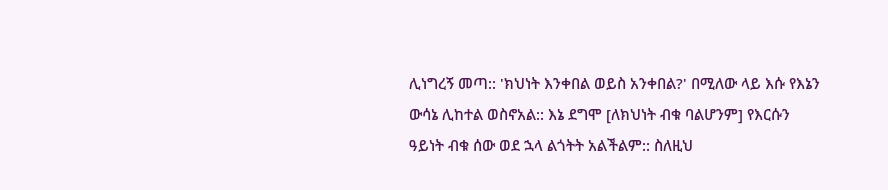ሊነግረኝ መጣ:: 'ክህነት እንቀበል ወይስ አንቀበል?' በሚለው ላይ እሱ የእኔን ውሳኔ ሊከተል ወስኖአል:: እኔ ደግሞ [ለክህነት ብቁ ባልሆንም] የእርሱን ዓይነት ብቁ ሰው ወደ ኋላ ልጎትት አልችልም:: ስለዚህ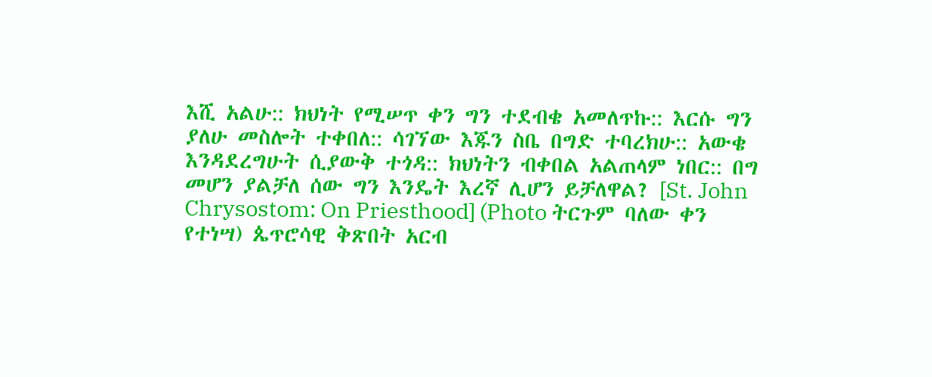እሺ አልሁ:: ክህነት የሚሠጥ ቀን ግን ተደብቄ አመለጥኩ:: እርሱ ግን ያለሁ መስሎት ተቀበለ:: ሳገኘው እጁን ስቤ በግድ ተባረክሁ:: አውቄ እንዳደረግሁት ሲያውቅ ተጎዳ:: ክህነትን ብቀበል አልጠላም ነበር:: በግ መሆን ያልቻለ ሰው ግን እንዴት እረኛ ሊሆን ይቻለዋል? [St. John Chrysostom: On Priesthood] (Photo ትርጉም ባለው ቀን የተነሣ) ጴጥሮሳዊ ቅጽበት አርብ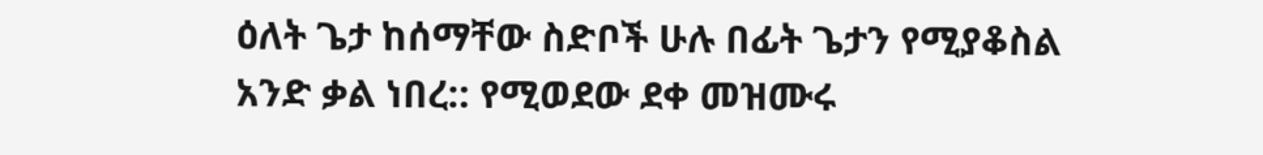ዕለት ጌታ ከሰማቸው ስድቦች ሁሉ በፊት ጌታን የሚያቆስል አንድ ቃል ነበረ:: የሚወደው ደቀ መዝሙሩ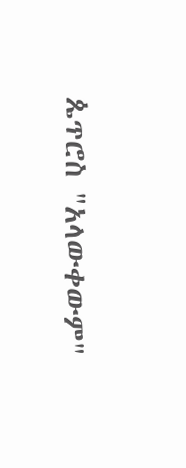ጴጥሮስ "አላውቀውም"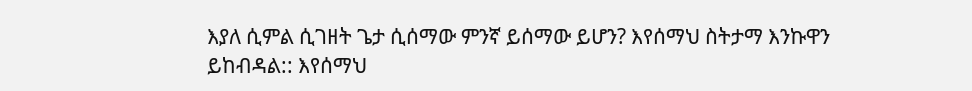እያለ ሲምል ሲገዘት ጌታ ሲሰማው ምንኛ ይሰማው ይሆን? እየሰማህ ስትታማ እንኩዋን ይከብዳል:: እየሰማህ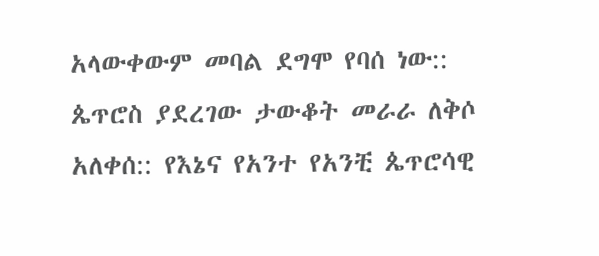አላውቀውም መባል ደግሞ የባሰ ነው:: ጴጥሮስ ያደረገው ታውቆት መራራ ለቅሶ አለቀሰ:: የእኔና የአንተ የአንቺ ጴጥሮሳዊ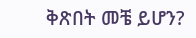ቅጽበት መቼ ይሆን?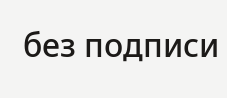без подписи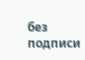без подписи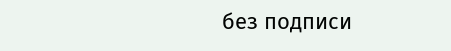без подписи